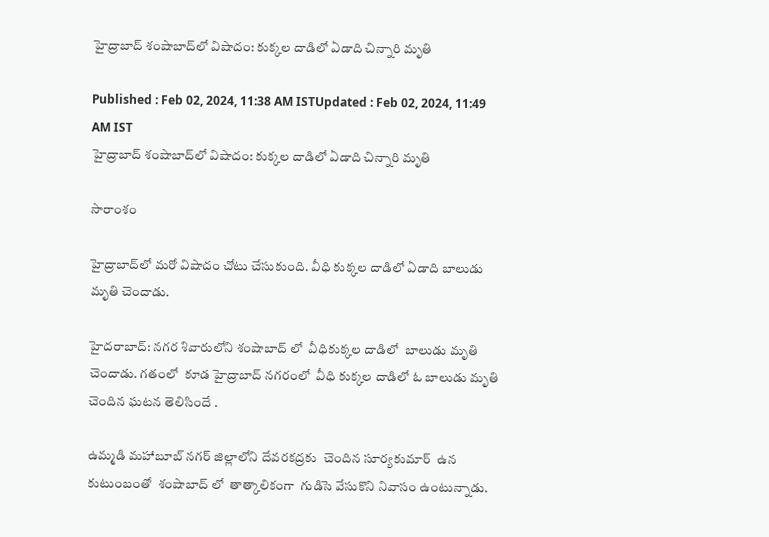హైద్రాబాద్ శంషాబాద్‌లో విషాదం: కుక్కల దాడిలో ఏడాది చిన్నారి మృతి

Published : Feb 02, 2024, 11:38 AM ISTUpdated : Feb 02, 2024, 11:49 AM IST
హైద్రాబాద్ శంషాబాద్‌లో విషాదం: కుక్కల దాడిలో ఏడాది చిన్నారి మృతి

సారాంశం

హైద్రాబాద్‌లో మరో విషాదం చోటు చేసుకుంది. వీధి కుక్కల దాడిలో ఏడాది బాలుడు మృతి చెందాడు.

హైదరాబాద్: నగర శివారులోని శంషాబాద్ లో  వీధికుక్కల దాడిలో  బాలుడు మృతి చెందాడు. గతంలో  కూడ హైద్రాబాద్ నగరంలో  వీధి కుక్కల దాడిలో ఓ బాలుడు మృతి చెందిన ఘటన తెలిసిందే .

ఉమ్మడి మహాబూబ్ నగర్ జిల్లాలోని దేవరకద్రకు  చెందిన సూర్యకుమార్  ఉన కుటుంబంతో  శంషాబాద్ లో  తాత్కాలికంగా  గుడిసె వేసుకొని నివాసం ఉంటున్నాడు.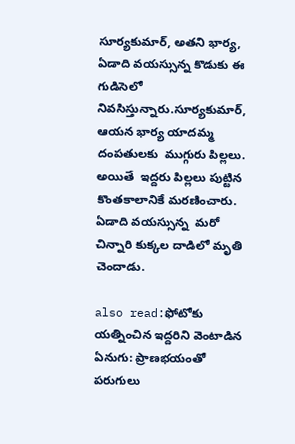సూర్యకుమార్, అతని భార్య, ఏడాది వయస్సున్న కొడుకు ఈ గుడిసెలో నివసిస్తున్నారు.సూర్యకుమార్, ఆయన భార్య యాదమ్మ దంపతులకు  ముగ్గురు పిల్లలు. అయితే  ఇద్దరు పిల్లలు పుట్టిన కొంతకాలానికే మరణించారు. ఏడాది వయస్సున్న  మరో చిన్నారి కుక్కల దాడిలో మృతి చెందాడు.

also read:ఫోటోకు యత్నించిన ఇద్దరిని వెంటాడిన ఏనుగు: ప్రాణభయంతో పరుగులు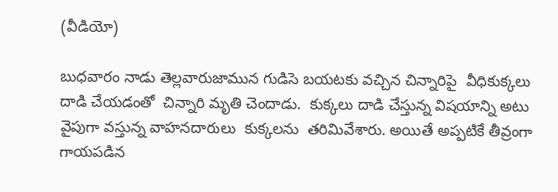(వీడియో)

బుధవారం నాడు తెల్లవారుజామున గుడిసె బయటకు వచ్చిన చిన్నారిపై  వీధికుక్కలు దాడి చేయడంతో  చిన్నారి మృతి చెందాడు.  కుక్కలు దాడి చేస్తున్న విషయాన్ని అటు వైపుగా వస్తున్న వాహనదారులు  కుక్కలను  తరిమివేశారు. అయితే అప్పటికే తీవ్రంగా గాయపడిన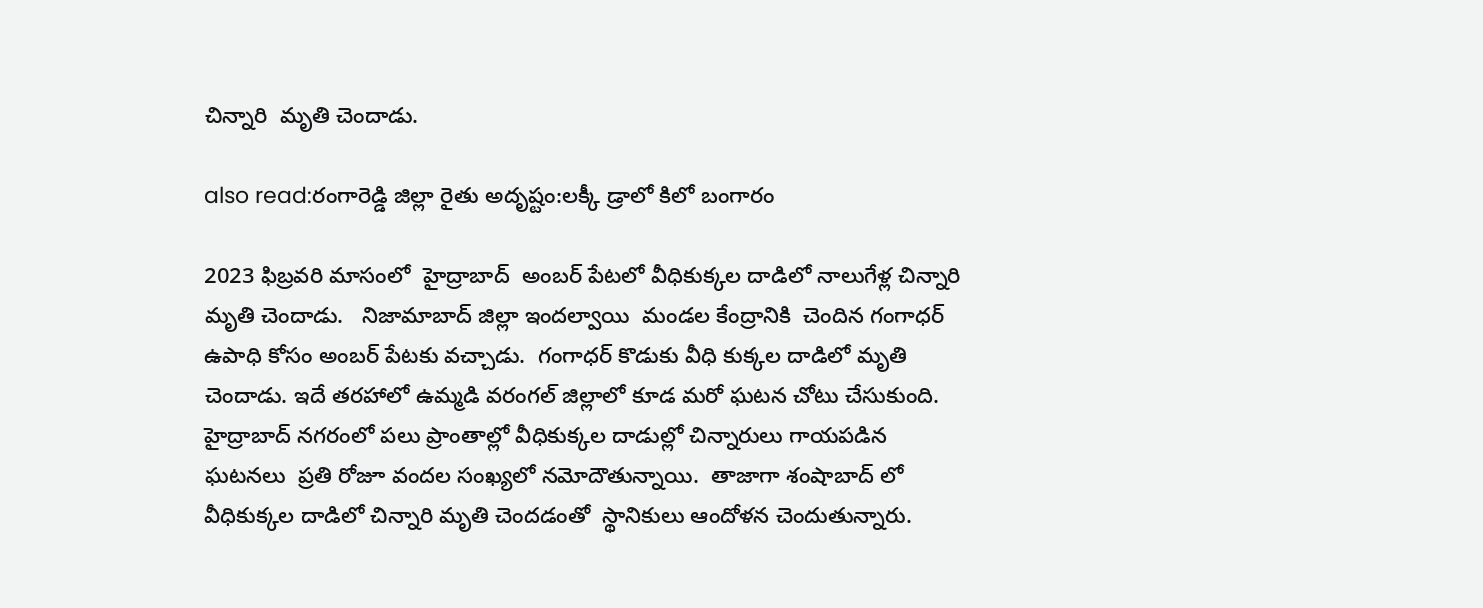చిన్నారి  మృతి చెందాడు.

also read:రంగారెడ్డి జిల్లా రైతు అదృష్టం:లక్కీ డ్రాలో కిలో బంగారం

2023 ఫిబ్రవరి మాసంలో  హైద్రాబాద్  అంబర్ పేటలో వీధికుక్కల దాడిలో నాలుగేళ్ల చిన్నారి మృతి చెందాడు.   నిజామాబాద్ జిల్లా ఇందల్వాయి  మండల కేంద్రానికి  చెందిన గంగాధర్  ఉపాధి కోసం అంబర్ పేటకు వచ్చాడు.  గంగాధర్ కొడుకు వీధి కుక్కల దాడిలో మృతి చెందాడు. ఇదే తరహాలో ఉమ్మడి వరంగల్ జిల్లాలో కూడ మరో ఘటన చోటు చేసుకుంది.  హైద్రాబాద్ నగరంలో పలు ప్రాంతాల్లో వీధికుక్కల దాడుల్లో చిన్నారులు గాయపడిన ఘటనలు  ప్రతి రోజూ వందల సంఖ్యలో నమోదౌతున్నాయి.  తాజాగా శంషాబాద్ లో  వీధికుక్కల దాడిలో చిన్నారి మృతి చెందడంతో  స్థానికులు ఆందోళన చెందుతున్నారు.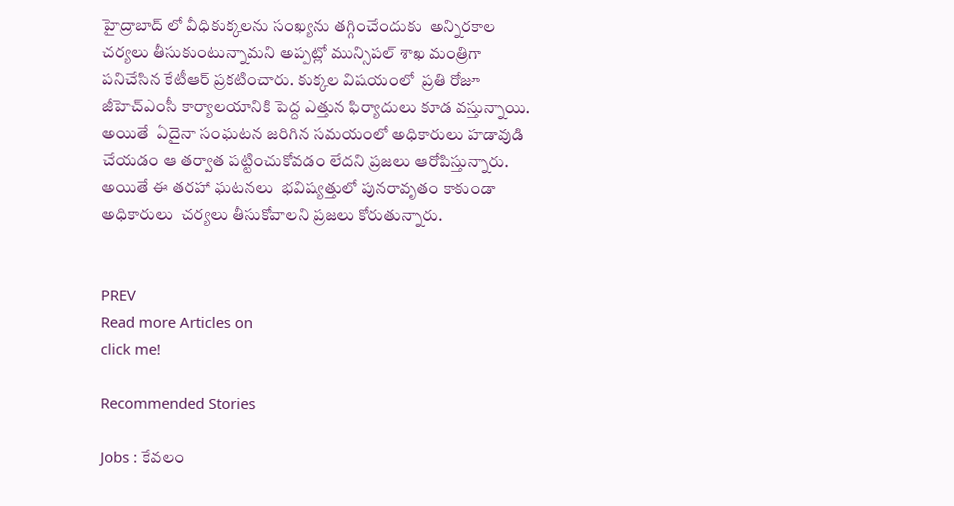హైద్రాబాద్ లో వీధికుక్కలను సంఖ్యను తగ్గించేందుకు  అన్నిరకాల చర్యలు తీసుకుంటున్నామని అప్పట్లో మున్సిపల్ శాఖ మంత్రిగా పనిచేసిన కేటీఆర్ ప్రకటించారు. కుక్కల విషయంలో  ప్రతి రోజూ జీహెచ్ఎంసీ కార్యాలయానికి పెద్ద ఎత్తున ఫిర్యాదులు కూడ వస్తున్నాయి.  అయితే  ఏదైనా సంఘటన జరిగిన సమయంలో అధికారులు హడావుడి చేయడం ఆ తర్వాత పట్టించుకోవడం లేదని ప్రజలు ఆరోపిస్తున్నారు.  అయితే ఈ తరహా ఘటనలు  భవిష్యత్తులో పునరావృతం కాకుండా  అధికారులు  చర్యలు తీసుకోవాలని ప్రజలు కోరుతున్నారు.


PREV
Read more Articles on
click me!

Recommended Stories

Jobs : కేవలం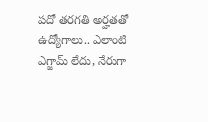పదో తరగతి అర్హతతో ఉద్యోగాలు.. ఎలాంటి ఎగ్జామ్ లేదు, నేరుగా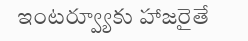ఇంటర్వ్యూకు హాజరైతే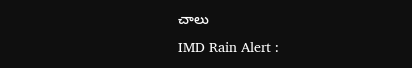చాలు
IMD Rain Alert :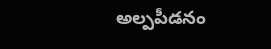అల్పపీడనం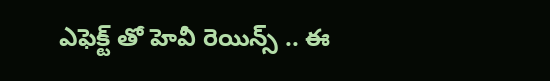ఎఫెక్ట్ తో హెవీ రెయిన్స్ .. ఈ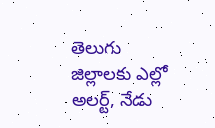తెలుగు జిల్లాలకు ఎల్లో అలర్ట్, నేడు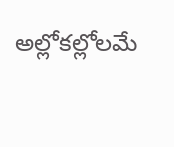అల్లోకల్లోలమే